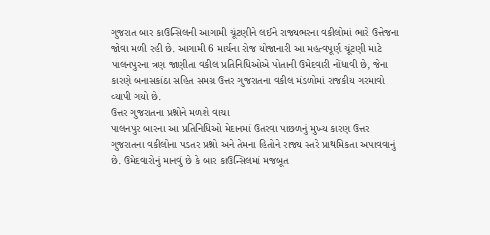ગુજરાત બાર કાઉન્સિલની આગામી ચૂંટણીને લઈને રાજ્યભરના વકીલોમાં ભારે ઉત્તેજના જોવા મળી રહી છે. આગામી 6 માર્ચના રોજ યોજાનારી આ મહત્વપૂર્ણ ચૂંટણી માટે પાલનપુરના ત્રણ જાણીતા વકીલ પ્રતિનિધિઓએ પોતાની ઉમેદવારી નોંધાવી છે, જેના કારણે બનાસકાંઠા સહિત સમગ્ર ઉત્તર ગુજરાતના વકીલ મંડળોમાં રાજકીય ગરમાવો વ્યાપી ગયો છે.
ઉત્તર ગુજરાતના પ્રશ્નોને મળશે વાચા
પાલનપુર બારના આ પ્રતિનિધિઓ મેદાનમાં ઉતરવા પાછળનું મુખ્ય કારણ ઉત્તર ગુજરાતના વકીલોના પડતર પ્રશ્નો અને તેમના હિતોને રાજ્ય સ્તરે પ્રાથમિકતા અપાવવાનું છે. ઉમેદવારોનું માનવું છે કે બાર કાઉન્સિલમાં મજબૂત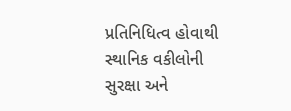પ્રતિનિધિત્વ હોવાથી સ્થાનિક વકીલોની સુરક્ષા અને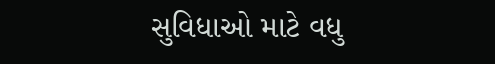સુવિધાઓ માટે વધુ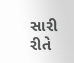સારી રીતે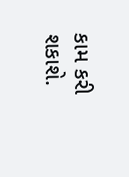કામ કરી શકાશે.